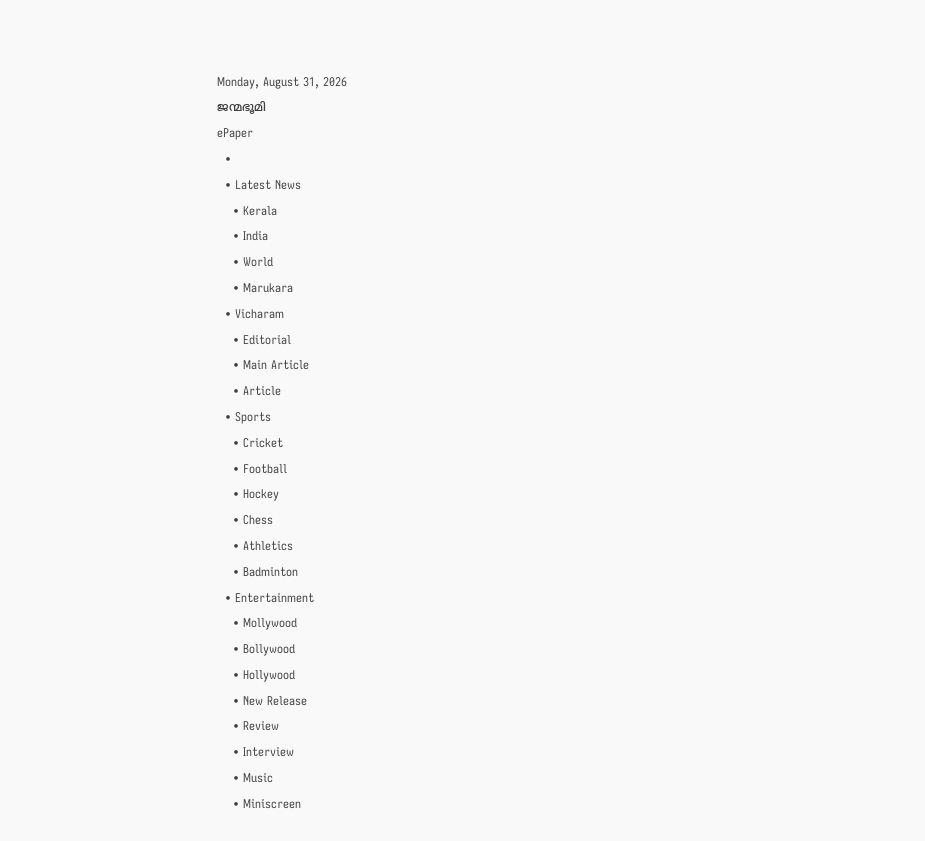Monday, August 31, 2026
ജന്മഭൂമി
ePaper
  •
  • Latest News
    • Kerala
    • India
    • World
    • Marukara
  • Vicharam
    • Editorial
    • Main Article
    • Article
  • Sports
    • Cricket
    • Football
    • Hockey
    • Chess
    • Athletics
    • Badminton
  • Entertainment
    • Mollywood
    • Bollywood
    • Hollywood
    • New Release
    • Review
    • Interview
    • Music
    • Miniscreen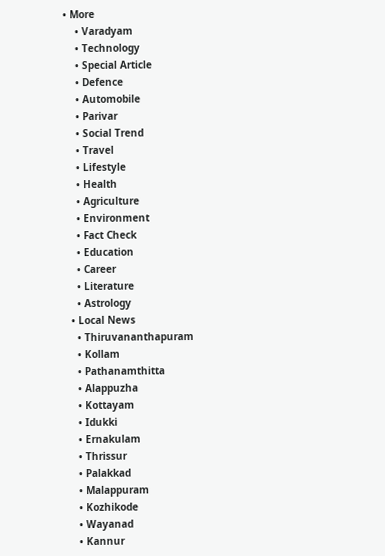• More
    • Varadyam
    • Technology
    • Special Article
    • Defence
    • Automobile
    • Parivar
    • Social Trend
    • Travel
    • Lifestyle
    • Health
    • Agriculture
    • Environment
    • Fact Check
    • Education
    • Career
    • Literature
    • Astrology
  • Local News
    • Thiruvananthapuram
    • Kollam
    • Pathanamthitta
    • Alappuzha
    • Kottayam
    • Idukki
    • Ernakulam
    • Thrissur
    • Palakkad
    • Malappuram
    • Kozhikode
    • Wayanad
    • Kannur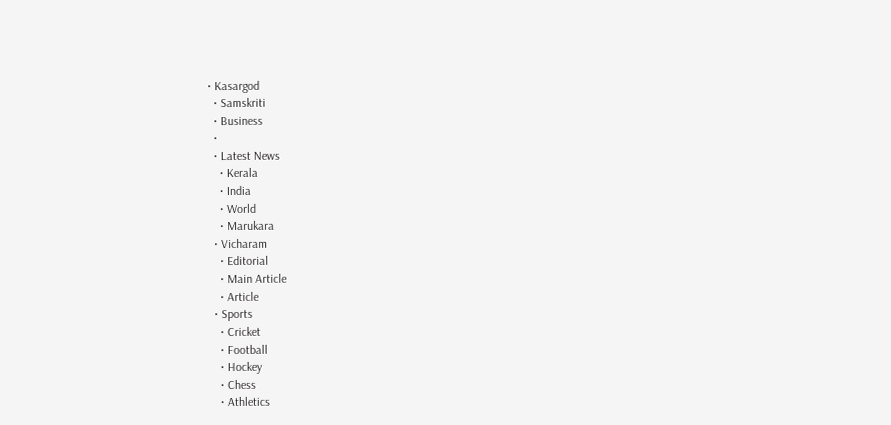• Kasargod
  • Samskriti
  • Business
  •
  • Latest News
    • Kerala
    • India
    • World
    • Marukara
  • Vicharam
    • Editorial
    • Main Article
    • Article
  • Sports
    • Cricket
    • Football
    • Hockey
    • Chess
    • Athletics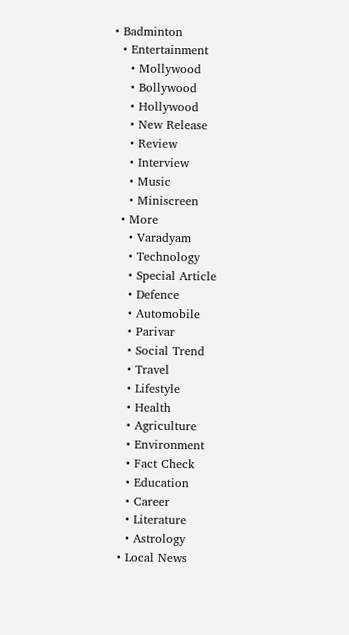• Badminton
  • Entertainment
    • Mollywood
    • Bollywood
    • Hollywood
    • New Release
    • Review
    • Interview
    • Music
    • Miniscreen
  • More
    • Varadyam
    • Technology
    • Special Article
    • Defence
    • Automobile
    • Parivar
    • Social Trend
    • Travel
    • Lifestyle
    • Health
    • Agriculture
    • Environment
    • Fact Check
    • Education
    • Career
    • Literature
    • Astrology
  • Local News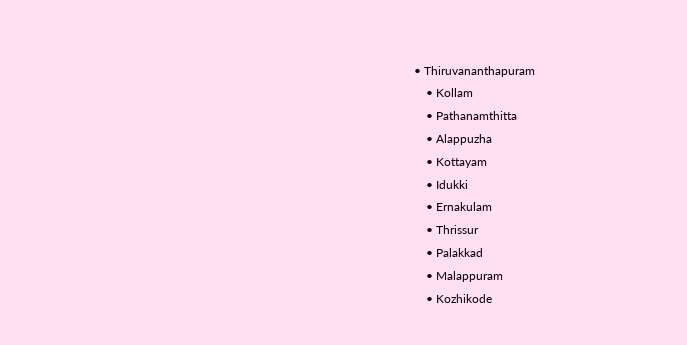• Thiruvananthapuram
    • Kollam
    • Pathanamthitta
    • Alappuzha
    • Kottayam
    • Idukki
    • Ernakulam
    • Thrissur
    • Palakkad
    • Malappuram
    • Kozhikode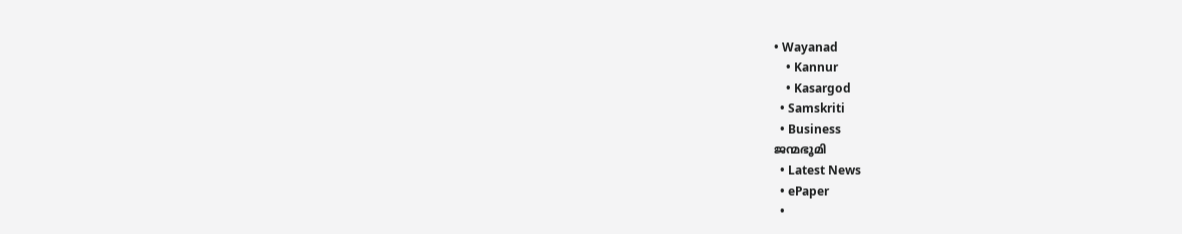• Wayanad
    • Kannur
    • Kasargod
  • Samskriti
  • Business
ജന്മഭൂമി
  • Latest News
  • ePaper
  •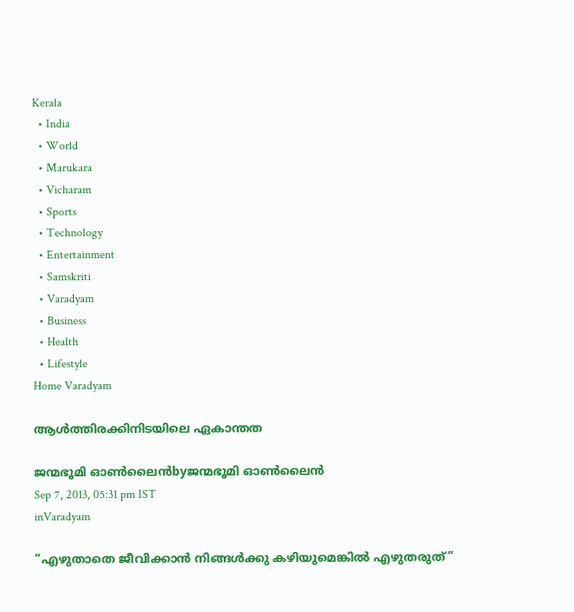Kerala
  • India
  • World
  • Marukara
  • Vicharam
  • Sports
  • Technology
  • Entertainment
  • Samskriti
  • Varadyam
  • Business
  • Health
  • Lifestyle
Home Varadyam

ആള്‍ത്തിരക്കിനിടയിലെ ഏകാന്തത

ജന്മഭൂമി ഓണ്‍ലൈന്‍byജന്മഭൂമി ഓണ്‍ലൈന്‍
Sep 7, 2013, 05:31 pm IST
inVaradyam

“എഴുതാതെ ജീവിക്കാന്‍ നിങ്ങള്‍ക്കു കഴിയുമെങ്കില്‍ എഴുതരുത്‌”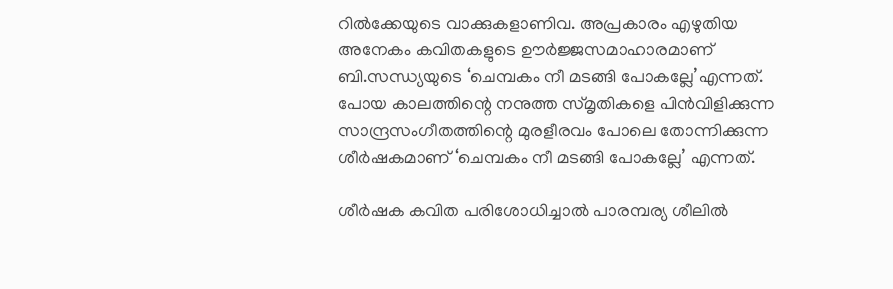റില്‍ക്കേയുടെ വാക്കുകളാണിവ. അപ്രകാരം എഴുതിയ അനേകം കവിതകളുടെ ഊര്‍ജ്ജസമാഹാരമാണ്‌ ബി.സന്ധ്യയുടെ ‘ചെമ്പകം നീ മടങ്ങി പോകല്ലേ’എന്നത്‌. പോയ കാലത്തിന്റെ നനുത്ത സ്മൃതികളെ പിന്‍വിളിക്കുന്ന സാന്ദ്രസംഗീതത്തിന്റെ മുരളീരവം പോലെ തോന്നിക്കുന്ന ശീര്‍ഷകമാണ്‌ ‘ചെമ്പകം നീ മടങ്ങി പോകല്ലേ’ എന്നത്‌.

ശീര്‍ഷക കവിത പരിശോധിച്ചാല്‍ പാരമ്പര്യ ശീലില്‍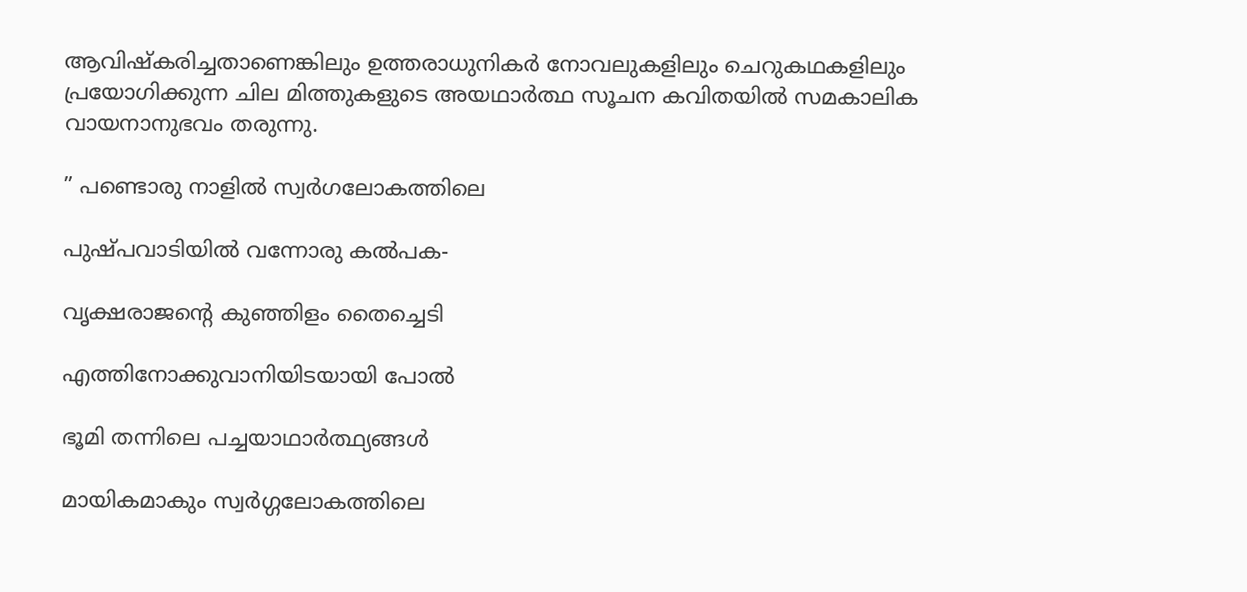ആവിഷ്കരിച്ചതാണെങ്കിലും ഉത്തരാധുനികര്‍ നോവലുകളിലും ചെറുകഥകളിലും പ്രയോഗിക്കുന്ന ചില മിത്തുകളുടെ അയഥാര്‍ത്ഥ സൂചന കവിതയില്‍ സമകാലിക വായനാനുഭവം തരുന്നു.

” പണ്ടൊരു നാളില്‍ സ്വര്‍ഗലോകത്തിലെ

പുഷ്പവാടിയില്‍ വന്നോരു കല്‍പക-

വൃക്ഷരാജന്റെ കുഞ്ഞിളം തൈച്ചെടി

എത്തിനോക്കുവാനിയിടയായി പോല്‍

ഭൂമി തന്നിലെ പച്ചയാഥാര്‍ത്ഥ്യങ്ങള്‍

മായികമാകും സ്വര്‍ഗ്ഗലോകത്തിലെ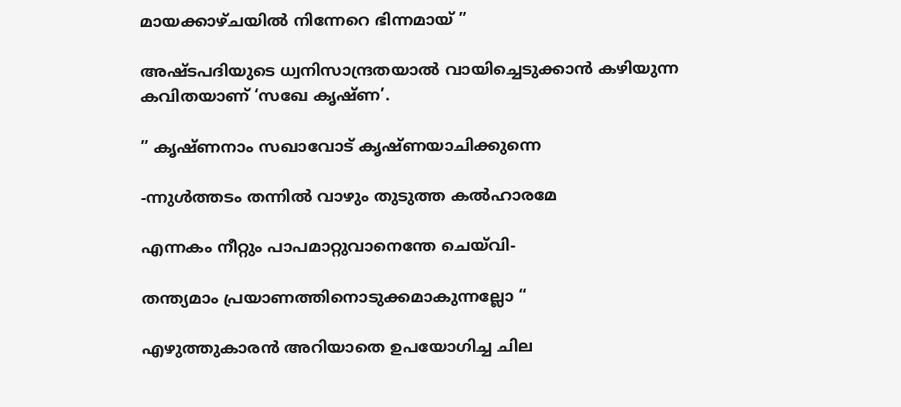മായക്കാഴ്ചയില്‍ നിന്നേറെ ഭിന്നമായ്‌ ”

അഷ്ടപദിയുടെ ധ്വനിസാന്ദ്രതയാല്‍ വായിച്ചെടുക്കാന്‍ കഴിയുന്ന കവിതയാണ്‌ ‘സഖേ കൃഷ്ണ’.

” കൃഷ്ണനാം സഖാവോട്‌ കൃഷ്ണയാചിക്കുന്നെ

-ന്നുള്‍ത്തടം തന്നില്‍ വാഴും തുടുത്ത കല്‍ഹാരമേ

എന്നകം നീറ്റും പാപമാറ്റുവാനെന്തേ ചെയ്‌വി-

തന്ത്യമാം പ്രയാണത്തിനൊടുക്കമാകുന്നല്ലോ “

എഴുത്തുകാരന്‍ അറിയാതെ ഉപയോഗിച്ച ചില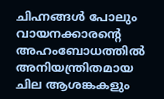ചിഹ്നങ്ങള്‍ പോലും വായനക്കാരന്റെ അഹംബോധത്തില്‍ അനിയന്ത്രിതമായ ചില ആശങ്കകളും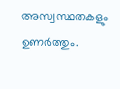അസ്വസ്ഥതകളും ഉണര്‍ത്തും.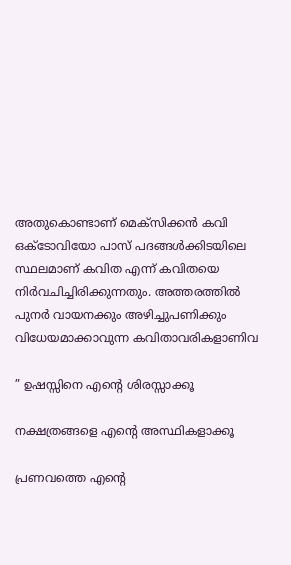അതുകൊണ്ടാണ്‌ മെക്സിക്കന്‍ കവി ഒക്ടോവിയോ പാസ്‌ പദങ്ങള്‍ക്കിടയിലെ സ്ഥലമാണ്‌ കവിത എന്ന്‌ കവിതയെ നിര്‍വചിച്ചിരിക്കുന്നതും. അത്തരത്തില്‍ പുനര്‍ വായനക്കും അഴിച്ചുപണിക്കും വിധേയമാക്കാവുന്ന കവിതാവരികളാണിവ

” ഉഷസ്സിനെ എന്റെ ശിരസ്സാക്കൂ

നക്ഷത്രങ്ങളെ എന്റെ അസ്ഥികളാക്കൂ

പ്രണവത്തെ എന്റെ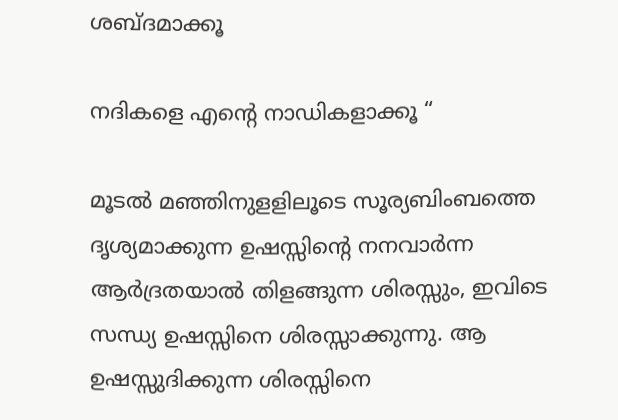ശബ്ദമാക്കൂ

നദികളെ എന്റെ നാഡികളാക്കൂ “

മൂടല്‍ മഞ്ഞിനുളളിലൂടെ സൂര്യബിംബത്തെ ദൃശ്യമാക്കുന്ന ഉഷസ്സിന്റെ നനവാര്‍ന്ന ആര്‍ദ്രതയാല്‍ തിളങ്ങുന്ന ശിരസ്സും, ഇവിടെ സന്ധ്യ ഉഷസ്സിനെ ശിരസ്സാക്കുന്നു. ആ ഉഷസ്സുദിക്കുന്ന ശിരസ്സിനെ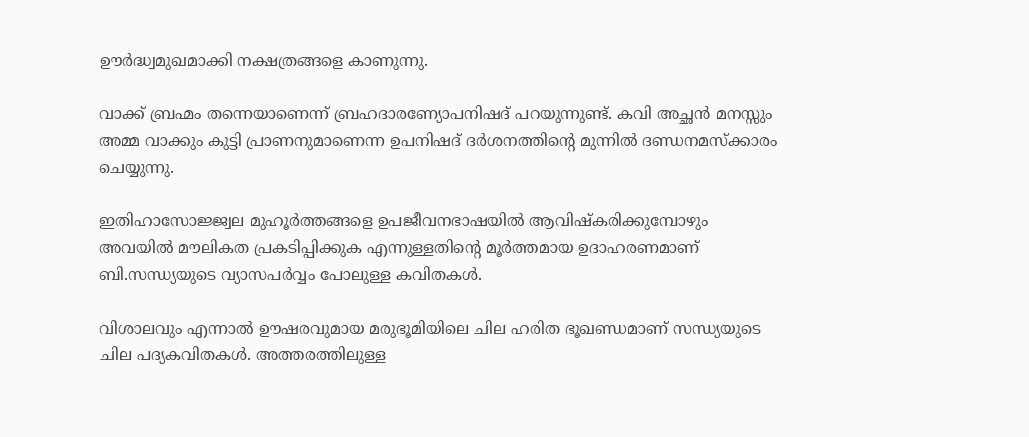ഊര്‍ദ്ധ്വമുഖമാക്കി നക്ഷത്രങ്ങളെ കാണുന്നു.

വാക്ക്‌ ബ്രഹ്മം തന്നെയാണെന്ന്‌ ബ്രഹദാരണ്യോപനിഷദ്‌ പറയുന്നുണ്ട്‌. കവി അച്ഛന്‍ മനസ്സും അമ്മ വാക്കും കുട്ടി പ്രാണനുമാണെന്ന ഉപനിഷദ്‌ ദര്‍ശനത്തിന്റെ മുന്നില്‍ ദണ്ഡനമസ്ക്കാരം ചെയ്യുന്നു.

ഇതിഹാസോജ്ജ്വല മുഹൂര്‍ത്തങ്ങളെ ഉപജീവനഭാഷയില്‍ ആവിഷ്കരിക്കുമ്പോഴും അവയില്‍ മൗലികത പ്രകടിപ്പിക്കുക എന്നുള്ളതിന്റെ മൂര്‍ത്തമായ ഉദാഹരണമാണ്‌ ബി.സന്ധ്യയുടെ വ്യാസപര്‍വ്വം പോലുള്ള കവിതകള്‍.

വിശാലവും എന്നാല്‍ ഊഷരവുമായ മരുഭൂമിയിലെ ചില ഹരിത ഭൂഖണ്ഡമാണ്‌ സന്ധ്യയുടെ ചില പദ്യകവിതകള്‍. അത്തരത്തിലുള്ള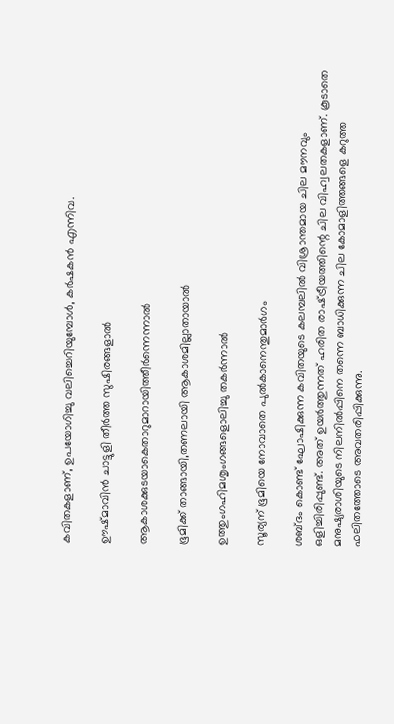കവിതകളാണ്‌, ഉപയോഗിച്ചു വലിച്ചെറിയുമ്പോള്‍, കര്‍ഷകന്‍ എന്നിവ.

ഊഷ്മാവിന്‍ ചാട്ടുളി തീര്‍ത്ത സുഷിരങ്ങളാല്‍

ആകാശക്കുടയാകെതാറുമാറായിത്തീര്‍ന്നെന്നാല്‍

ഭൂമിക്ക്‌ താങ്ങായി,തണലായി ആകാശമില്ലാതായാല്‍

ഉത്തുംഗഹിമശൃംഗങ്ങളൊലിച്ചു തകര്‍ന്നാല്‍

സൂര്യന്‌ ഭൂമിയെ നോവാതെ പുല്‍കാനെന്തുമാര്‍ഗം

ശബ്ദം കൊണ്ട്‌ ഘോഷിക്കുന്ന കവിതയുടെ കലമ്പലില്‍ വിശ്രാന്തമായ ചില മൗനവും ഒളിച്ചിരിപ്പുണ്ട്‌. അത്‌ ഉയര്‍ത്തുന്നത്‌ ഹരിത രാഷ്‌ട്രീയത്തിന്റെ ചില വിഹ്വലതകളാണ്‌. കൂടാതെ മനുഷ്യരാശിയുടെ നിലനില്‍പ്പിനെ തന്നെ ബാധിക്കുന്ന ചില കോമാളിത്തങ്ങളെ കറുത്ത ഫലിതത്തോടെ അവതരിപ്പിക്കുന്നു.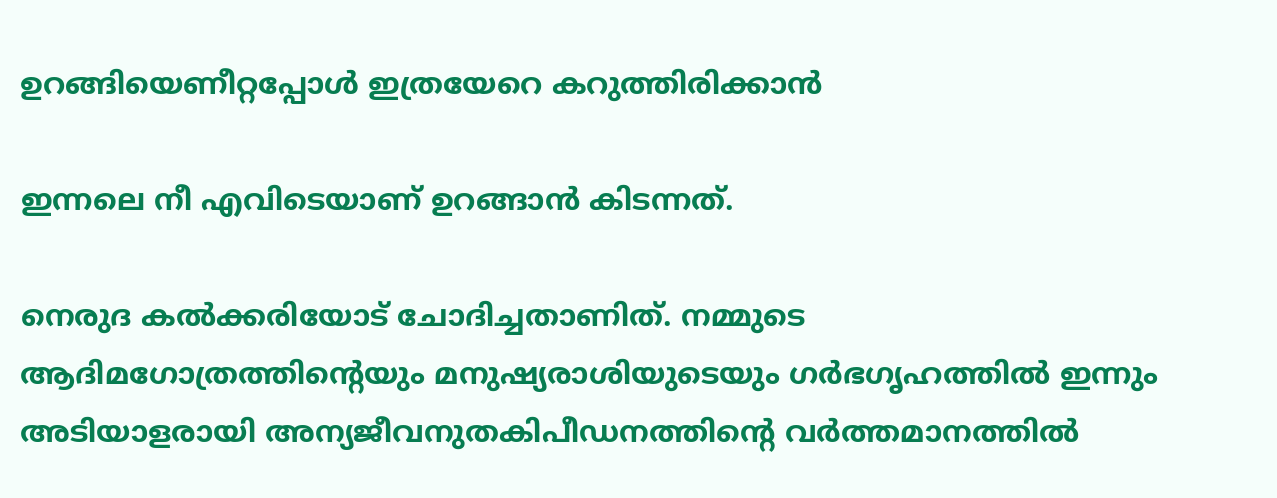ഉറങ്ങിയെണീറ്റപ്പോള്‍ ഇത്രയേറെ കറുത്തിരിക്കാന്‍

ഇന്നലെ നീ എവിടെയാണ്‌ ഉറങ്ങാന്‍ കിടന്നത്‌.

നെരുദ കല്‍ക്കരിയോട്‌ ചോദിച്ചതാണിത്‌. നമ്മുടെ ആദിമഗോത്രത്തിന്റെയും മനുഷ്യരാശിയുടെയും ഗര്‍ഭഗൃഹത്തില്‍ ഇന്നും അടിയാളരായി അന്യജീവനുതകിപീഡനത്തിന്റെ വര്‍ത്തമാനത്തില്‍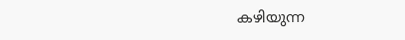കഴിയുന്ന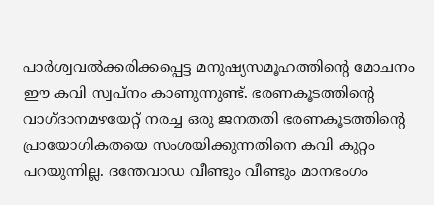പാര്‍ശ്വവല്‍ക്കരിക്കപ്പെട്ട മനുഷ്യസമൂഹത്തിന്റെ മോചനം ഈ കവി സ്വപ്നം കാണുന്നുണ്ട്‌. ഭരണകൂടത്തിന്റെ വാഗ്ദാനമഴയേറ്റ്‌ നരച്ച ഒരു ജനതതി ഭരണകൂടത്തിന്റെ പ്രായോഗികതയെ സംശയിക്കുന്നതിനെ കവി കുറ്റം പറയുന്നില്ല. ദന്തേവാഡ വീണ്ടും വീണ്ടും മാനഭംഗം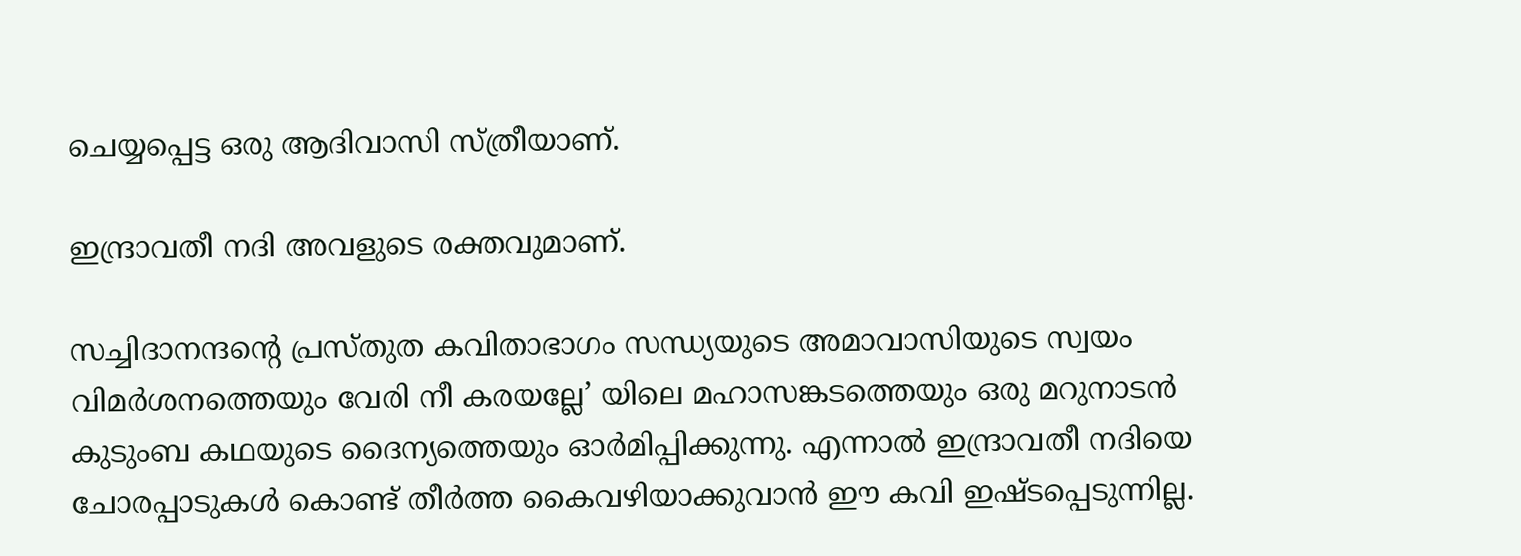ചെയ്യപ്പെട്ട ഒരു ആദിവാസി സ്ത്രീയാണ്‌.

ഇന്ദ്രാവതീ നദി അവളുടെ രക്തവുമാണ്‌.

സച്ചിദാനന്ദന്റെ പ്രസ്തുത കവിതാഭാഗം സന്ധ്യയുടെ അമാവാസിയുടെ സ്വയം വിമര്‍ശനത്തെയും വേരി നീ കരയല്ലേ’ യിലെ മഹാസങ്കടത്തെയും ഒരു മറുനാടന്‍ കുടുംബ കഥയുടെ ദൈന്യത്തെയും ഓര്‍മിപ്പിക്കുന്നു. എന്നാല്‍ ഇന്ദ്രാവതീ നദിയെ ചോരപ്പാടുകള്‍ കൊണ്ട്‌ തീര്‍ത്ത കൈവഴിയാക്കുവാന്‍ ഈ കവി ഇഷ്ടപ്പെടുന്നില്ല.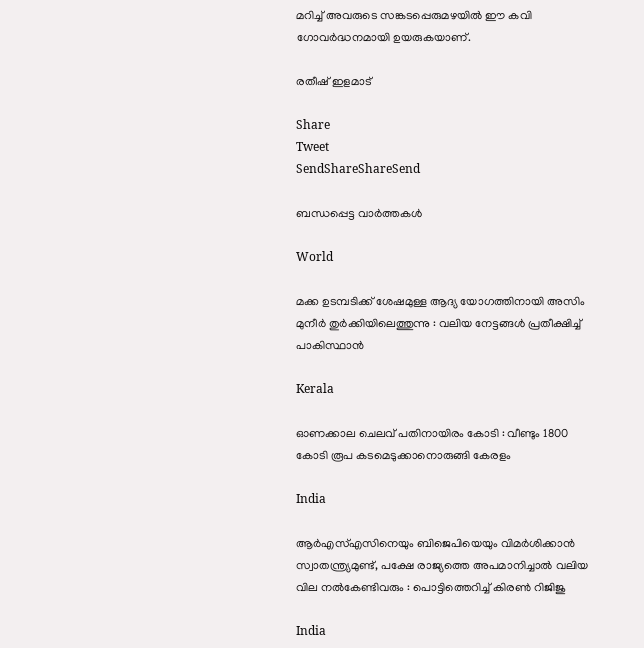മറിച്ച്‌ അവരുടെ സങ്കടപ്പെരുമഴയില്‍ ഈ കവി ഗോവര്‍ദ്ധനമായി ഉയരുകയാണ്‌.

രതീഷ്‌ ഇളമാട്‌

Share
Tweet
SendShareShareSend

ബന്ധപ്പെട്ട വാര്‍ത്തകള്‍

World

മക്ക ഉടമ്പടിക്ക് ശേഷമുള്ള ആദ്യ യോഗത്തിനായി അസിം മുനീർ തുർക്കിയിലെത്തുന്നു : വലിയ നേട്ടങ്ങൾ പ്രതീക്ഷിച്ച് പാകിസ്ഥാൻ

Kerala

ഓണക്കാല ചെലവ് പതിനായിരം കോടി : വീണ്ടും 1800 കോടി രൂപ കടമെടുക്കാനൊരുങ്ങി കേരളം

India

ആർ‌എസ്‌എസിനെയും ബിജെപിയെയും വിമർശിക്കാൻ സ്വാതന്ത്ര്യമുണ്ട്, പക്ഷേ രാജ്യത്തെ അപമാനിച്ചാൽ വലിയ വില നൽകേണ്ടിവരും : പൊട്ടിത്തെറിച്ച് കിരൺ റിജിജു

India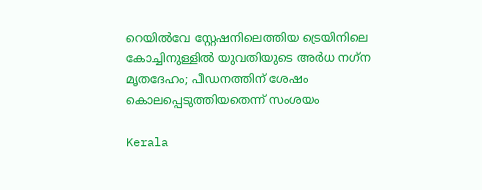റെയിൽവേ സ്റ്റേഷനിലെത്തിയ ട്രെയിനിലെ കോച്ചിനുള്ളില്‍ യുവതിയുടെ അര്‍ധ നഗ്‌ന മൃതദേഹം; പീഡനത്തിന് ശേഷം കൊലപ്പെടുത്തിയതെന്ന് സംശയം

Kerala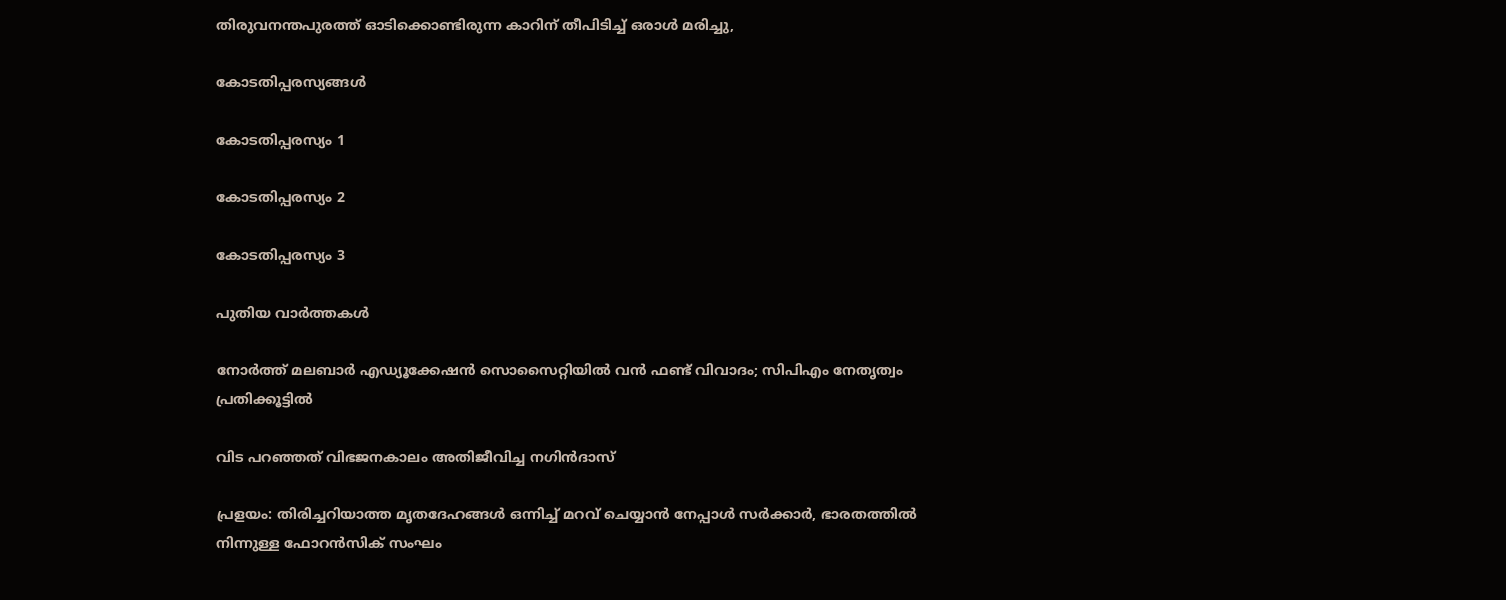തിരുവനന്തപുരത്ത് ഓടിക്കൊണ്ടിരുന്ന കാറിന് തീപിടിച്ച് ഒരാൾ മരിച്ചു,

കോടതിപ്പരസ്യങ്ങള്‍

കോടതിപ്പരസ്യം 1

കോടതിപ്പരസ്യം 2

കോടതിപ്പരസ്യം 3

പുതിയ വാര്‍ത്തകള്‍

നോര്‍ത്ത് മലബാര്‍ എഡ്യൂക്കേഷന്‍ സൊസൈറ്റിയില്‍ വന്‍ ഫണ്ട് വിവാദം; സിപിഎം നേതൃത്വം പ്രതിക്കൂട്ടില്‍

വിട പറഞ്ഞത് വിഭജനകാലം അതിജീവിച്ച നഗിന്‍ദാസ്

പ്രളയം: തിരിച്ചറിയാത്ത മൃതദേഹങ്ങൾ ഒന്നിച്ച് മറവ് ചെയ്യാൻ നേപ്പാൾ സർക്കാർ, ഭാരതത്തില്‍ നിന്നുള്ള ഫോറൻസിക് സംഘം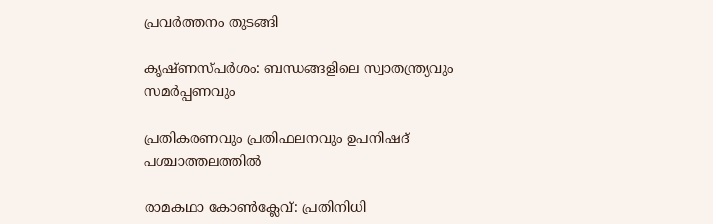പ്രവർത്തനം തുടങ്ങി

കൃഷ്ണസ്പര്‍ശം: ബന്ധങ്ങളിലെ സ്വാതന്ത്ര്യവും സമര്‍പ്പണവും

പ്രതികരണവും പ്രതിഫലനവും ഉപനിഷദ് പശ്ചാത്തലത്തില്‍

രാമകഥാ കോണ്‍ക്ലേവ്: പ്രതിനിധി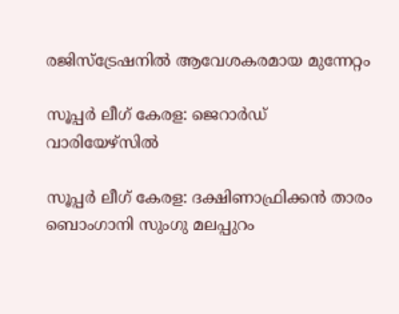രജിസ്‌ട്രേഷനില്‍ ആവേശകരമായ മുന്നേറ്റം

സൂപ്പര്‍ ലീഗ് കേരള: ജെറാര്‍ഡ് വാരിയേഴ്സില്‍

സൂപ്പര്‍ ലീഗ് കേരള: ദക്ഷിണാഫ്രിക്കന്‍ താരം ബൊംഗാനി സുംഗു മലപ്പുറം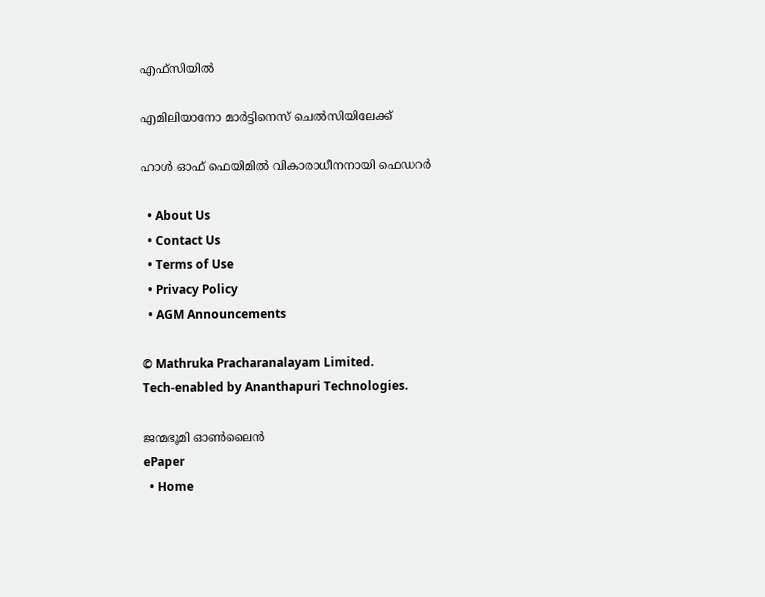എഫ്സിയില്‍

എമിലിയാനോ മാര്‍ട്ടിനെസ് ചെല്‍സിയിലേക്ക്

ഹാള്‍ ഓഫ് ഫെയിമില്‍ വികാരാധീനനായി ഫെഡറര്‍

  • About Us
  • Contact Us
  • Terms of Use
  • Privacy Policy
  • AGM Announcements

© Mathruka Pracharanalayam Limited.
Tech-enabled by Ananthapuri Technologies.

ജന്മഭൂമി ഓണ്‍ലൈന്‍
ePaper
  • Home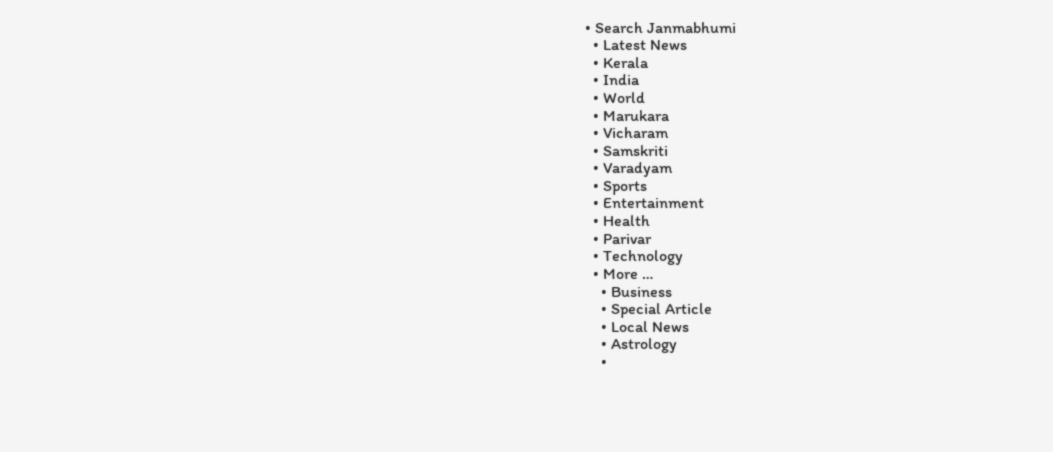• Search Janmabhumi
  • Latest News
  • Kerala
  • India
  • World
  • Marukara
  • Vicharam
  • Samskriti
  • Varadyam
  • Sports
  • Entertainment
  • Health
  • Parivar
  • Technology
  • More …
    • Business
    • Special Article
    • Local News
    • Astrology
    •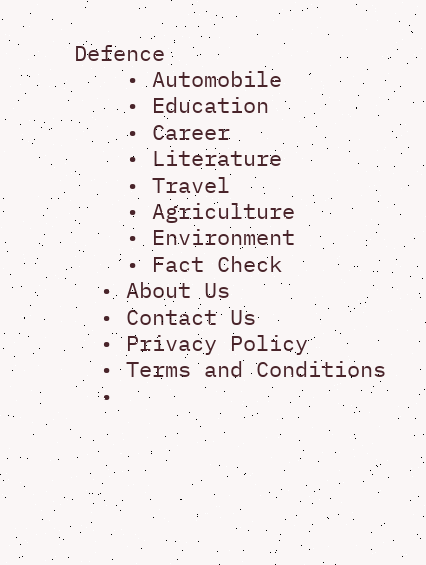Defence
    • Automobile
    • Education
    • Career
    • Literature
    • Travel
    • Agriculture
    • Environment
    • Fact Check
  • About Us
  • Contact Us
  • Privacy Policy
  • Terms and Conditions
  •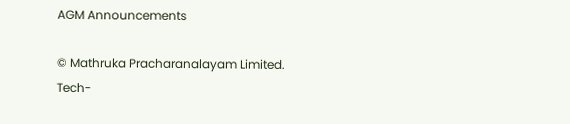AGM Announcements

© Mathruka Pracharanalayam Limited.
Tech-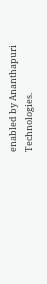enabled by Ananthapuri Technologies.